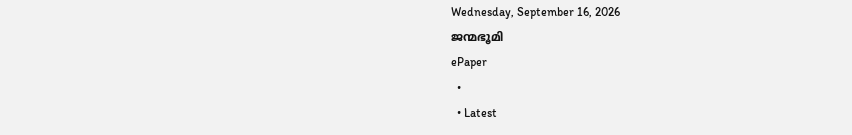Wednesday, September 16, 2026
ജന്മഭൂമി
ePaper
  •
  • Latest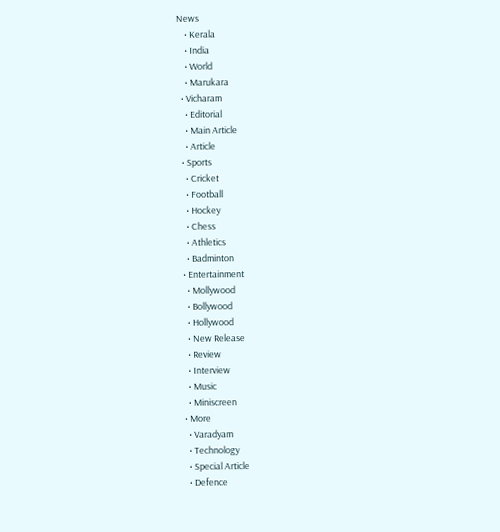News
    • Kerala
    • India
    • World
    • Marukara
  • Vicharam
    • Editorial
    • Main Article
    • Article
  • Sports
    • Cricket
    • Football
    • Hockey
    • Chess
    • Athletics
    • Badminton
  • Entertainment
    • Mollywood
    • Bollywood
    • Hollywood
    • New Release
    • Review
    • Interview
    • Music
    • Miniscreen
  • More
    • Varadyam
    • Technology
    • Special Article
    • Defence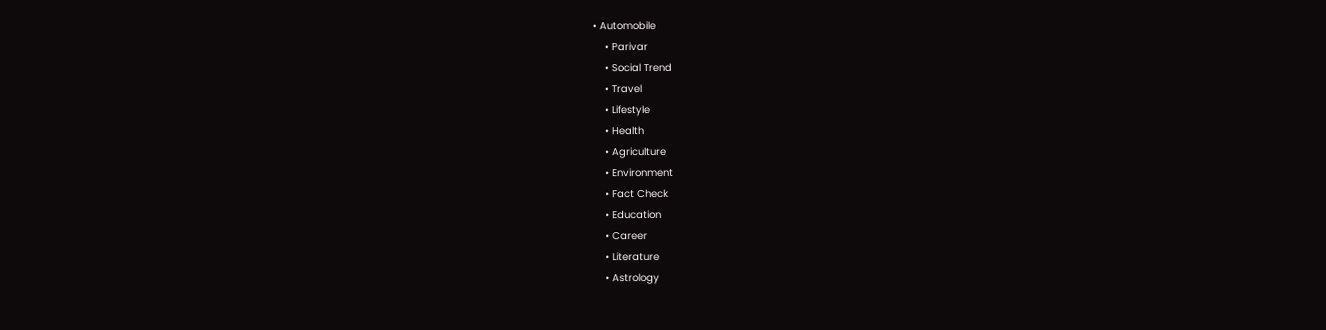• Automobile
    • Parivar
    • Social Trend
    • Travel
    • Lifestyle
    • Health
    • Agriculture
    • Environment
    • Fact Check
    • Education
    • Career
    • Literature
    • Astrology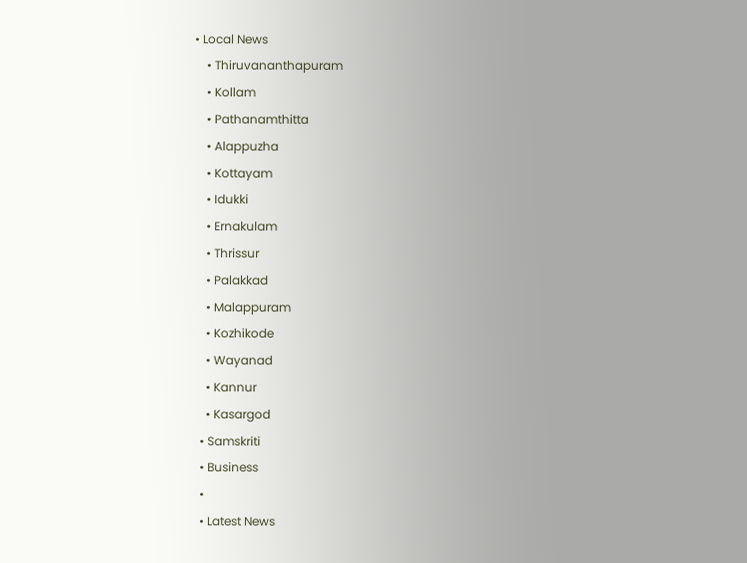• Local News
    • Thiruvananthapuram
    • Kollam
    • Pathanamthitta
    • Alappuzha
    • Kottayam
    • Idukki
    • Ernakulam
    • Thrissur
    • Palakkad
    • Malappuram
    • Kozhikode
    • Wayanad
    • Kannur
    • Kasargod
  • Samskriti
  • Business
  •
  • Latest News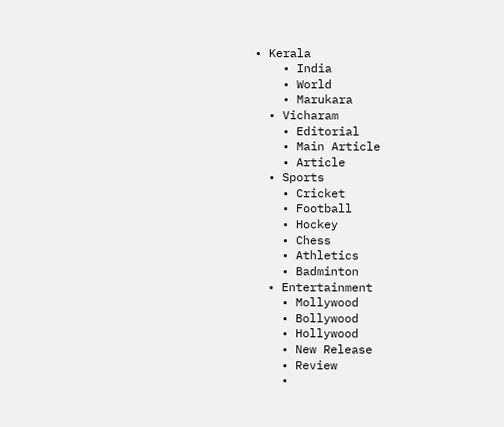• Kerala
    • India
    • World
    • Marukara
  • Vicharam
    • Editorial
    • Main Article
    • Article
  • Sports
    • Cricket
    • Football
    • Hockey
    • Chess
    • Athletics
    • Badminton
  • Entertainment
    • Mollywood
    • Bollywood
    • Hollywood
    • New Release
    • Review
    •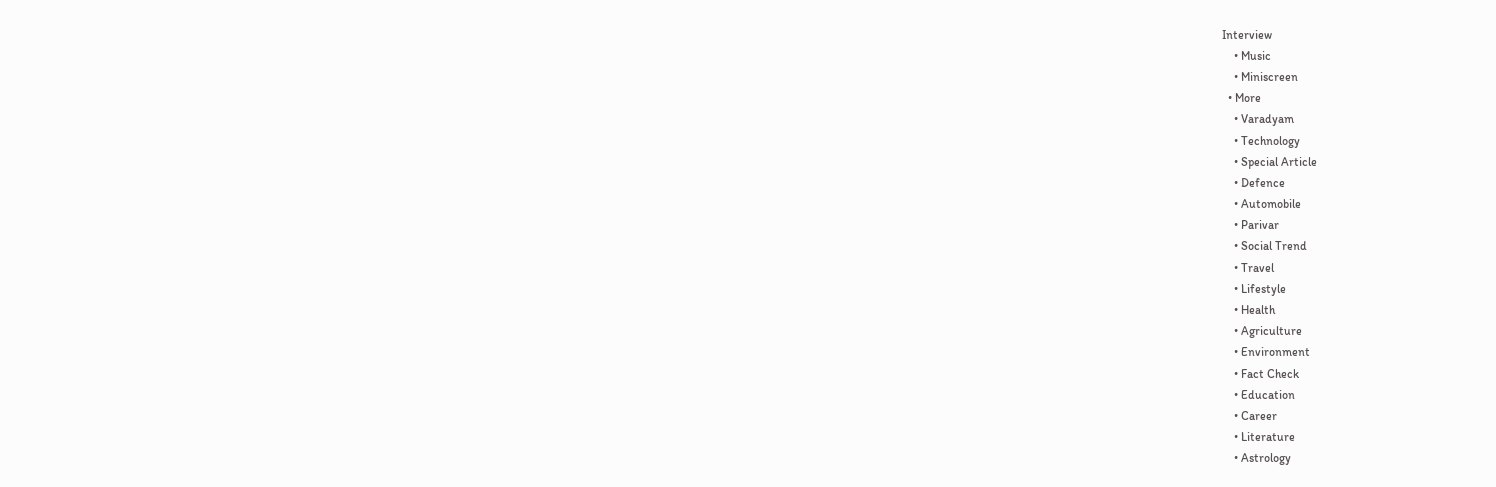Interview
    • Music
    • Miniscreen
  • More
    • Varadyam
    • Technology
    • Special Article
    • Defence
    • Automobile
    • Parivar
    • Social Trend
    • Travel
    • Lifestyle
    • Health
    • Agriculture
    • Environment
    • Fact Check
    • Education
    • Career
    • Literature
    • Astrology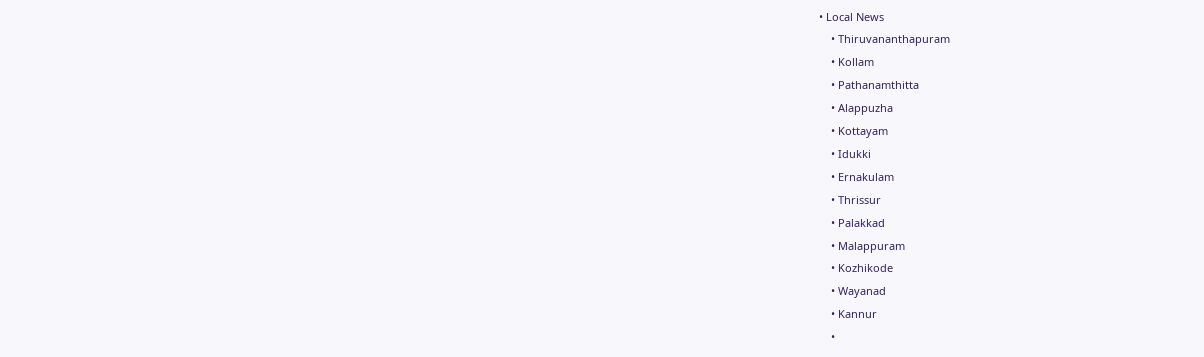• Local News
    • Thiruvananthapuram
    • Kollam
    • Pathanamthitta
    • Alappuzha
    • Kottayam
    • Idukki
    • Ernakulam
    • Thrissur
    • Palakkad
    • Malappuram
    • Kozhikode
    • Wayanad
    • Kannur
    •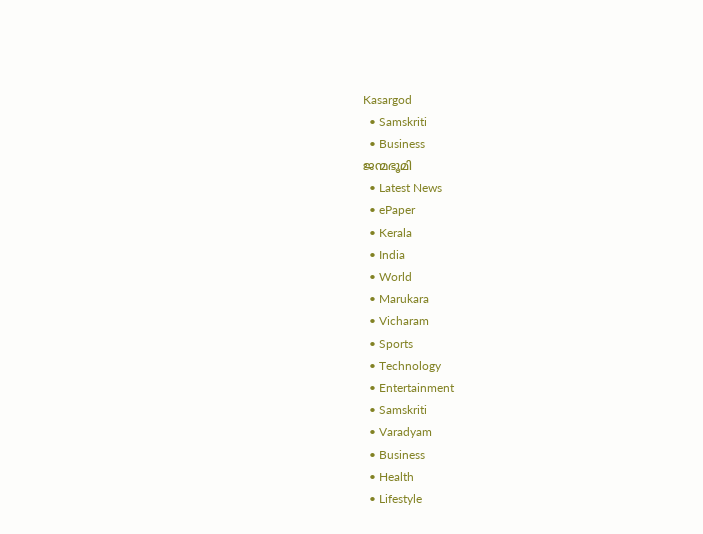Kasargod
  • Samskriti
  • Business
ജന്മഭൂമി
  • Latest News
  • ePaper
  • Kerala
  • India
  • World
  • Marukara
  • Vicharam
  • Sports
  • Technology
  • Entertainment
  • Samskriti
  • Varadyam
  • Business
  • Health
  • Lifestyle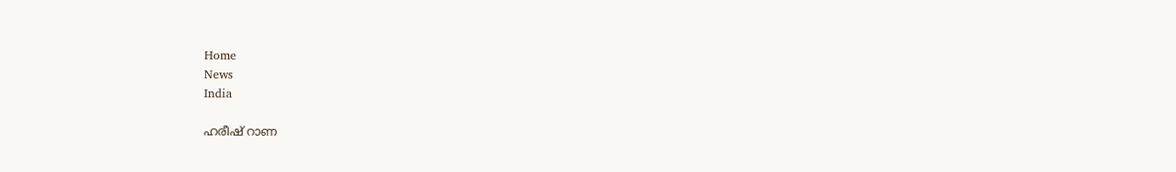Home
News
India

ഹരീഷ് റാണ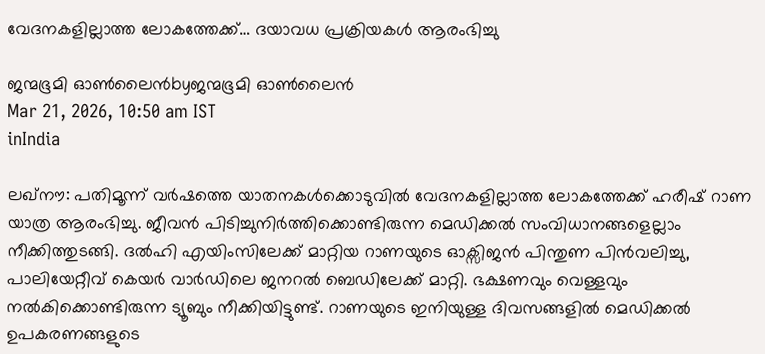വേദനകളില്ലാത്ത ലോകത്തേക്ക്… ദയാവധ പ്രക്രിയകള്‍ ആരംഭിച്ചു

ജന്മഭൂമി ഓണ്‍ലൈന്‍byജന്മഭൂമി ഓണ്‍ലൈന്‍
Mar 21, 2026, 10:50 am IST
inIndia

ലഖ്നൗ: പതിമൂന്ന് വര്‍ഷത്തെ യാതനകള്‍ക്കൊടുവില്‍ വേദനകളില്ലാത്ത ലോകത്തേക്ക് ഹരീഷ് റാണ യാത്ര ആരംഭിച്ചു. ജീവന്‍ പിടിച്ചുനിര്‍ത്തിക്കൊണ്ടിരുന്ന മെഡിക്കല്‍ സംവിധാനങ്ങളെല്ലാം നീക്കിത്തുടങ്ങി. ദല്‍ഹി എയിംസിലേക്ക് മാറ്റിയ റാണയുടെ ഓക്സിജന്‍ പിന്തുണ പിന്‍വലിച്ചു, പാലിയേറ്റീവ് കെയര്‍ വാര്‍ഡിലെ ജനറല്‍ ബെഡിലേക്ക് മാറ്റി. ഭക്ഷണവും വെള്ളവും നല്‍കിക്കൊണ്ടിരുന്ന ട്യൂബും നീക്കിയിട്ടുണ്ട്. റാണയുടെ ഇനിയുള്ള ദിവസങ്ങളില്‍ മെഡിക്കല്‍ ഉപകരണങ്ങളുടെ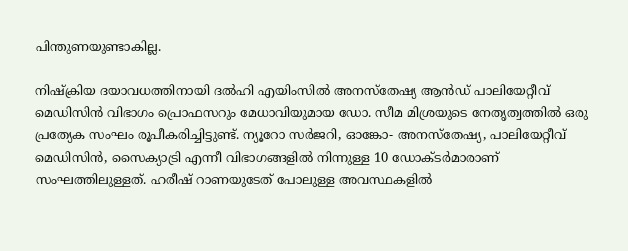പിന്തുണയുണ്ടാകില്ല.

നിഷ്‌ക്രിയ ദയാവധത്തിനായി ദല്‍ഹി എയിംസില്‍ അനസ്തേഷ്യ ആന്‍ഡ് പാലിയേറ്റീവ് മെഡിസിന്‍ വിഭാഗം പ്രൊഫസറും മേധാവിയുമായ ഡോ. സീമ മിശ്രയുടെ നേതൃത്വത്തില്‍ ഒരു പ്രത്യേക സംഘം രൂപീകരിച്ചിട്ടുണ്ട്. ന്യൂറോ സര്‍ജറി, ഓങ്കോ- അനസ്തേഷ്യ, പാലിയേറ്റീവ് മെഡിസിന്‍, സൈക്യാട്രി എന്നീ വിഭാഗങ്ങളില്‍ നിന്നുള്ള 10 ഡോക്ടര്‍മാരാണ് സംഘത്തിലുള്ളത്. ഹരീഷ് റാണയുടേത് പോലുള്ള അവസ്ഥകളില്‍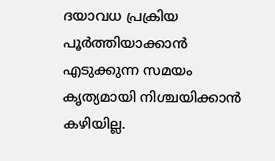ദയാവധ പ്രക്രിയ പൂര്‍ത്തിയാക്കാന്‍ എടുക്കുന്ന സമയം കൃത്യമായി നിശ്ചയിക്കാന്‍ കഴിയില്ല.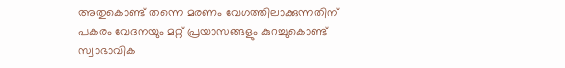അതുകൊണ്ട് തന്നെ മരണം വേഗത്തിലാക്കുന്നതിന് പകരം വേദനയും മറ്റ് പ്രയാസങ്ങളും കുറച്ചുകൊണ്ട് സ്വാഭാവിക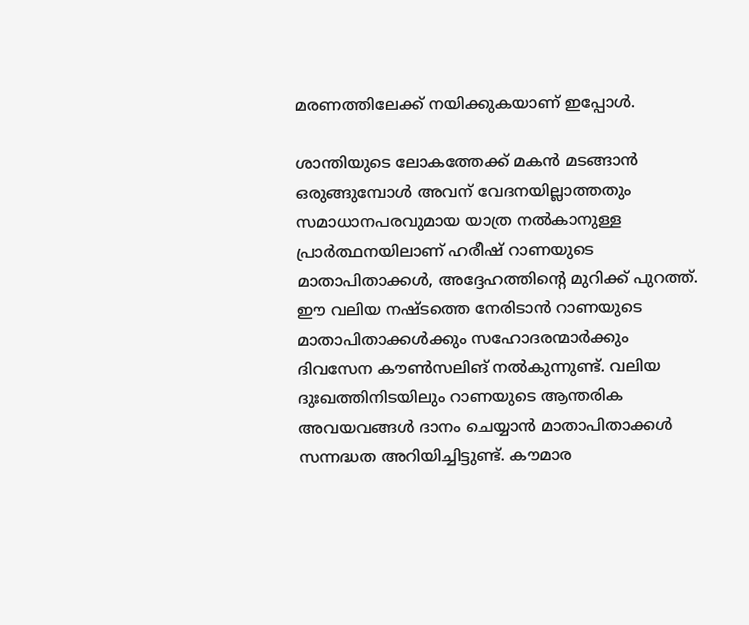മരണത്തിലേക്ക് നയിക്കുകയാണ് ഇപ്പോള്‍.

ശാന്തിയുടെ ലോകത്തേക്ക് മകന്‍ മടങ്ങാന്‍ ഒരുങ്ങുമ്പോള്‍ അവന് വേദനയില്ലാത്തതും സമാധാനപരവുമായ യാത്ര നല്‍കാനുള്ള പ്രാര്‍ത്ഥനയിലാണ് ഹരീഷ് റാണയുടെ മാതാപിതാക്കള്‍, അദ്ദേഹത്തിന്റെ മുറിക്ക് പുറത്ത്. ഈ വലിയ നഷ്ടത്തെ നേരിടാന്‍ റാണയുടെ മാതാപിതാക്കള്‍ക്കും സഹോദരന്മാര്‍ക്കും ദിവസേന കൗണ്‍സലിങ് നല്‍കുന്നുണ്ട്. വലിയ ദുഃഖത്തിനിടയിലും റാണയുടെ ആന്തരിക അവയവങ്ങള്‍ ദാനം ചെയ്യാന്‍ മാതാപിതാക്കള്‍ സന്നദ്ധത അറിയിച്ചിട്ടുണ്ട്. കൗമാര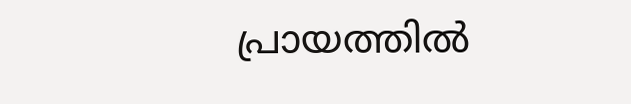പ്രായത്തില്‍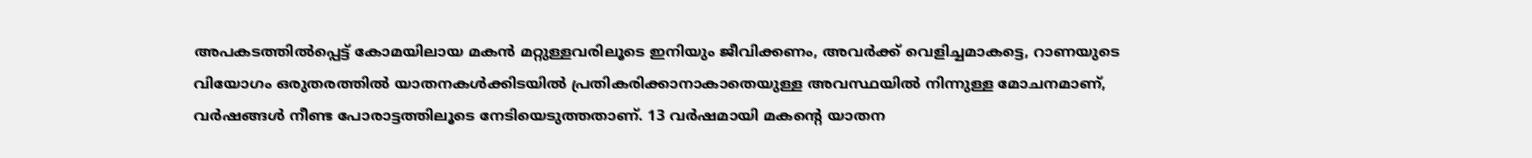അപകടത്തില്‍പ്പെട്ട് കോമയിലായ മകന്‍ മറ്റുള്ളവരിലൂടെ ഇനിയും ജീവിക്കണം, അവര്‍ക്ക് വെളിച്ചമാകട്ടെ, റാണയുടെ വിയോഗം ഒരുതരത്തില്‍ യാതനകള്‍ക്കിടയില്‍ പ്രതികരിക്കാനാകാതെയുള്ള അവസ്ഥയില്‍ നിന്നുള്ള മോചനമാണ്, വര്‍ഷങ്ങള്‍ നീണ്ട പോരാട്ടത്തിലൂടെ നേടിയെടുത്തതാണ്. 13 വര്‍ഷമായി മകന്റെ യാതന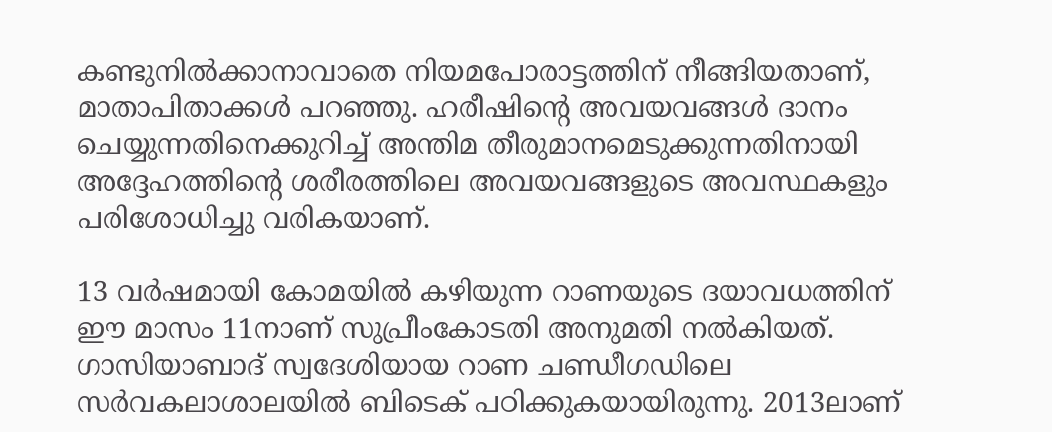കണ്ടുനില്‍ക്കാനാവാതെ നിയമപോരാട്ടത്തിന് നീങ്ങിയതാണ്, മാതാപിതാക്കള്‍ പറഞ്ഞു. ഹരീഷിന്റെ അവയവങ്ങള്‍ ദാനം ചെയ്യുന്നതിനെക്കുറിച്ച് അന്തിമ തീരുമാനമെടുക്കുന്നതിനായി അദ്ദേഹത്തിന്റെ ശരീരത്തിലെ അവയവങ്ങളുടെ അവസ്ഥകളും പരിശോധിച്ചു വരികയാണ്.

13 വര്‍ഷമായി കോമയില്‍ കഴിയുന്ന റാണയുടെ ദയാവധത്തിന് ഈ മാസം 11നാണ് സുപ്രീംകോടതി അനുമതി നല്‍കിയത്. ഗാസിയാബാദ് സ്വദേശിയായ റാണ ചണ്ഡീഗഡിലെ സര്‍വകലാശാലയില്‍ ബിടെക് പഠിക്കുകയായിരുന്നു. 2013ലാണ്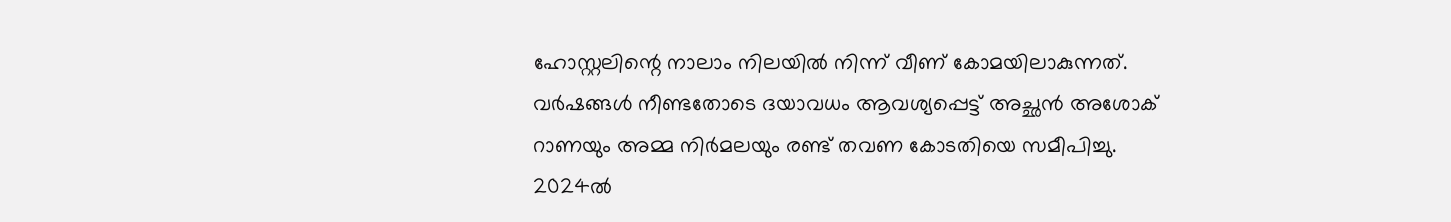ഹോസ്റ്റലിന്റെ നാലാം നിലയില്‍ നിന്ന് വീണ് കോമയിലാകുന്നത്. വര്‍ഷങ്ങള്‍ നീണ്ടതോടെ ദയാവധം ആവശ്യപ്പെട്ട് അച്ഛന്‍ അശോക് റാണയും അമ്മ നിര്‍മലയും രണ്ട് തവണ കോടതിയെ സമീപിച്ചു. 2024ല്‍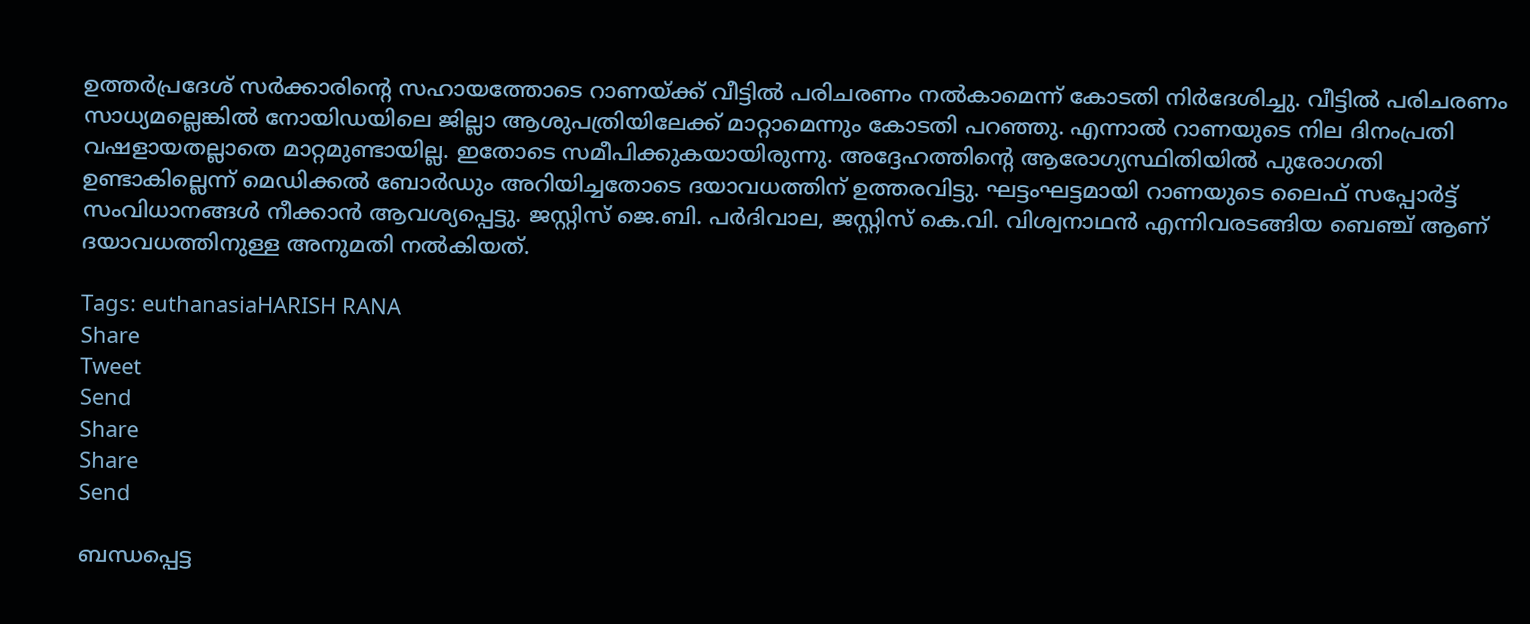ഉത്തര്‍പ്രദേശ് സര്‍ക്കാരിന്റെ സഹായത്തോടെ റാണയ്‌ക്ക് വീട്ടില്‍ പരിചരണം നല്‍കാമെന്ന് കോടതി നിര്‍ദേശിച്ചു. വീട്ടില്‍ പരിചരണം സാധ്യമല്ലെങ്കില്‍ നോയിഡയിലെ ജില്ലാ ആശുപത്രിയിലേക്ക് മാറ്റാമെന്നും കോടതി പറഞ്ഞു. എന്നാല്‍ റാണയുടെ നില ദിനംപ്രതി വഷളായതല്ലാതെ മാറ്റമുണ്ടായില്ല. ഇതോടെ സമീപിക്കുകയായിരുന്നു. അദ്ദേഹത്തിന്റെ ആരോഗ്യസ്ഥിതിയില്‍ പുരോഗതി ഉണ്ടാകില്ലെന്ന് മെഡിക്കല്‍ ബോര്‍ഡും അറിയിച്ചതോടെ ദയാവധത്തിന് ഉത്തരവിട്ടു. ഘട്ടംഘട്ടമായി റാണയുടെ ലൈഫ് സപ്പോര്‍ട്ട് സംവിധാനങ്ങള്‍ നീക്കാന്‍ ആവശ്യപ്പെട്ടു. ജസ്റ്റിസ് ജെ.ബി. പര്‍ദിവാല, ജസ്റ്റിസ് കെ.വി. വിശ്വനാഥന്‍ എന്നിവരടങ്ങിയ ബെഞ്ച് ആണ് ദയാവധത്തിനുള്ള അനുമതി നല്‍കിയത്.

Tags: euthanasiaHARISH RANA
Share
Tweet
Send
Share
Share
Send

ബന്ധപ്പെട്ട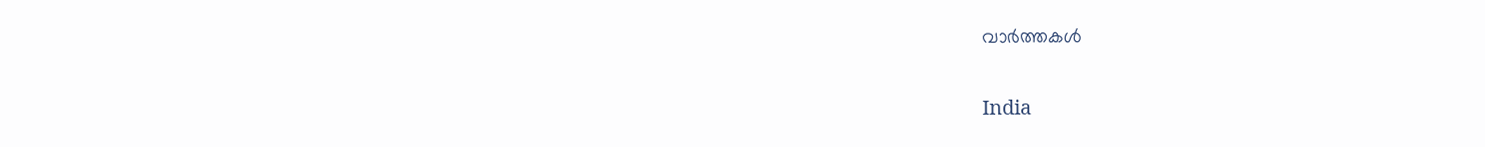വാര്‍ത്തകള്‍

India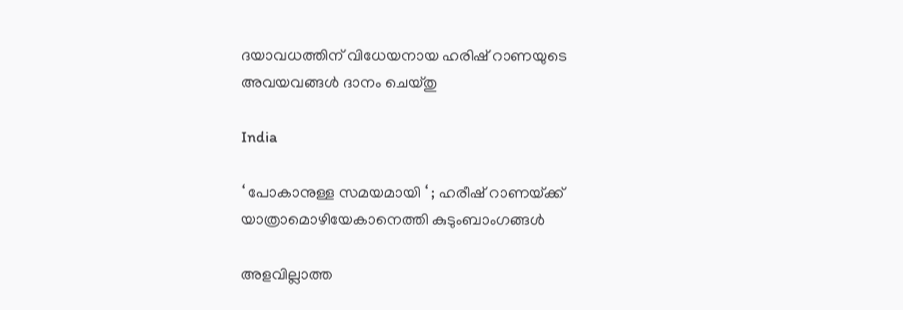ദയാവധത്തിന് വിധേയനായ ഹരിഷ് റാണയുടെ അവയവങ്ങള്‍ ദാനം ചെയ്തു

India

‘ പോകാനുള്ള സമയമായി ‘ ; ഹരീഷ് റാണയ്‌ക്ക് യാത്രാമൊഴിയേകാനെത്തി കുടുംബാംഗങ്ങൾ

അളവില്ലാത്ത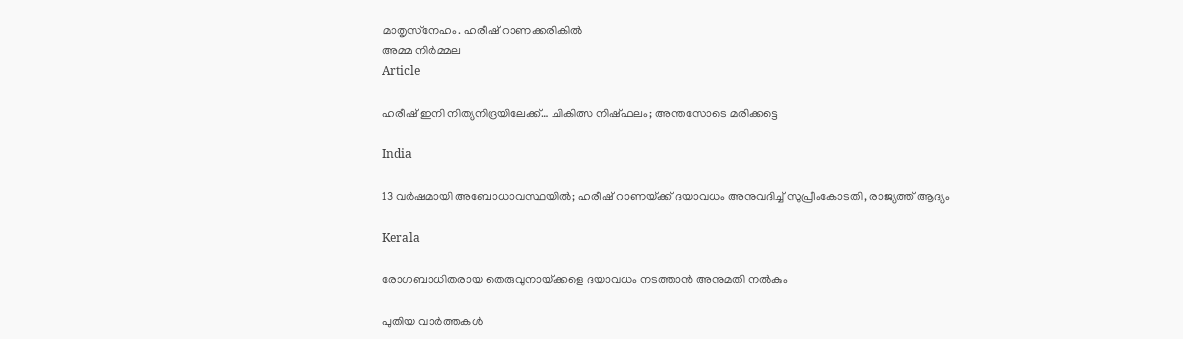മാതൃസ്‌നേഹം. ഹരീഷ് റാണക്കരികില്‍
അമ്മ നിര്‍മ്മല
Article

ഹരീഷ് ഇനി നിത്യനിദ്രയിലേക്ക്… ചികിത്സ നിഷ്ഫലം; അന്തസോടെ മരിക്കട്ടെ

India

13 വർഷമായി അബോധാവസ്ഥയിൽ; ഹരീഷ് റാണയ്‌ക്ക് ദയാവധം അനുവദിച്ച് സുപ്രീംകോടതി, രാജ്യത്ത് ആദ്യം

Kerala

രോഗബാധിതരായ തെരുവുനായ്‌ക്കളെ ദയാവധം നടത്താന്‍ അനുമതി നല്‍കും

പുതിയ വാര്‍ത്തകള്‍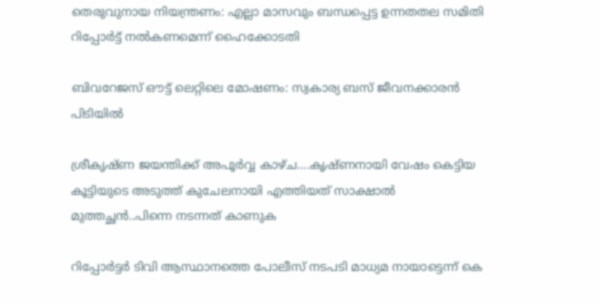തെരുവുനായ നിയന്ത്രണം: എല്ലാ മാസവും ബന്ധപ്പെട്ട ഉന്നതതല സമിതി റിപ്പോര്‍ട്ട് നല്‍കണമെന്ന് ഹൈക്കോടതി

ബിവറേജസ് ഔട്ട് ലെറ്റിലെ മോഷണം: സ്വകാര്യ ബസ് ജീവനക്കാരന്‍ പിടിയില്‍

ശ്രീകൃഷ്ണ ജയന്തിക്ക് അപൂര്‍വ്വ കാഴ്ച….കൃഷ്ണനായി വേഷം കെട്ടിയ കൂട്ടിയുടെ അടുത്ത് കുചേലനായി എത്തിയത് സാക്ഷാല്‍ മുത്തച്ഛന്‍..പിന്നെ നടന്നത് കാണുക

റിപ്പോര്‍ട്ടര്‍ ടിവി ആസ്ഥാനത്തെ പോലീസ് നടപടി മാധ്യമ നായാട്ടെന്ന് കെ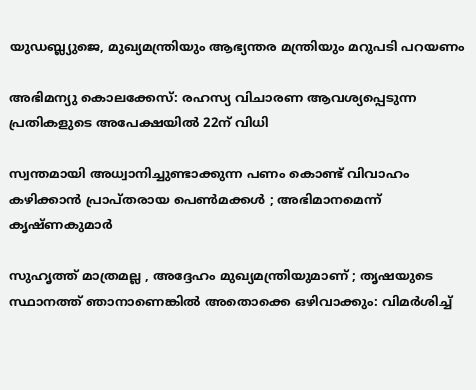യുഡബ്ല്യുജെ, മുഖ്യമന്ത്രിയും ആഭ്യന്തര മന്ത്രിയും മറുപടി പറയണം

അഭിമന്യു കൊലക്കേസ്: രഹസ്യ വിചാരണ ആവശ്യപ്പെടുന്ന പ്രതികളുടെ അപേക്ഷയില്‍ 22ന് വിധി

സ്വന്തമായി അധ്വാനിച്ചുണ്ടാക്കുന്ന പണം കൊണ്ട് വിവാഹം കഴിക്കാൻ പ്രാപ്തരായ പെൺമക്കൾ ; അഭിമാനമെന്ന് കൃഷ്ണകുമാർ

സുഹൃത്ത് മാത്രമല്ല , അദ്ദേഹം മുഖ്യമന്ത്രിയുമാണ് ; തൃഷയുടെ സ്ഥാനത്ത് ഞാനാണെങ്കിൽ അതൊക്കെ ഒഴിവാക്കും: വിമർശിച്ച്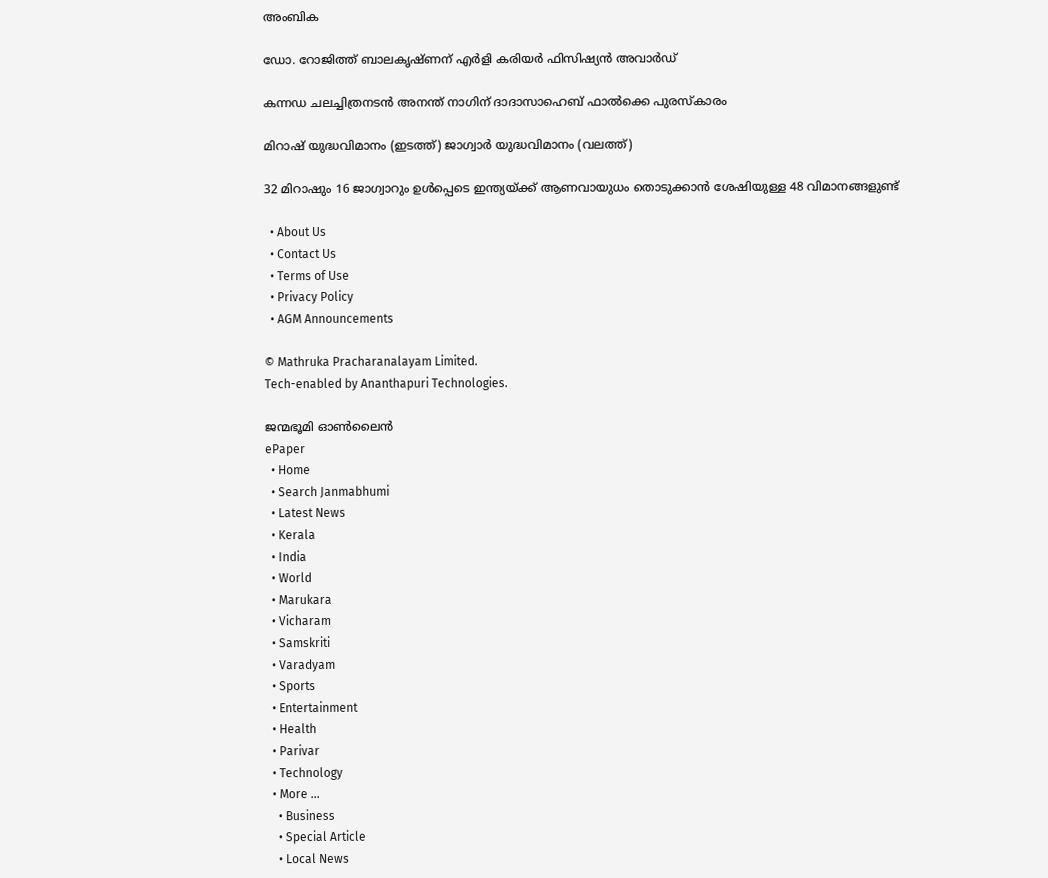അംബിക

ഡോ. റോജിത്ത് ബാലകൃഷ്ണന് എർളി കരിയർ ഫിസിഷ്യൻ അവാർഡ്

കന്നഡ ചലച്ചിത്രനടന്‍ അനന്ത് നാഗിന് ദാദാസാഹെബ് ഫാല്‍ക്കെ പുരസ്‌കാരം

മിറാഷ് യുദ്ധവിമാനം (ഇടത്ത്) ജാഗ്വാര്‍ യുദ്ധവിമാനം (വലത്ത്)

32 മിറാഷും 16 ജാഗ്വാറും ഉള്‍പ്പെടെ ഇന്ത്യയ്‌ക്ക് ആണവായുധം തൊടുക്കാന്‍ ശേഷിയുള്ള 48 വിമാനങ്ങളുണ്ട്

  • About Us
  • Contact Us
  • Terms of Use
  • Privacy Policy
  • AGM Announcements

© Mathruka Pracharanalayam Limited.
Tech-enabled by Ananthapuri Technologies.

ജന്മഭൂമി ഓണ്‍ലൈന്‍
ePaper
  • Home
  • Search Janmabhumi
  • Latest News
  • Kerala
  • India
  • World
  • Marukara
  • Vicharam
  • Samskriti
  • Varadyam
  • Sports
  • Entertainment
  • Health
  • Parivar
  • Technology
  • More …
    • Business
    • Special Article
    • Local News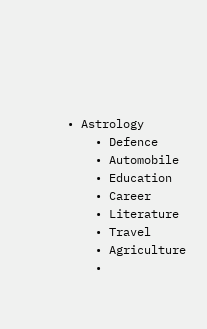• Astrology
    • Defence
    • Automobile
    • Education
    • Career
    • Literature
    • Travel
    • Agriculture
    •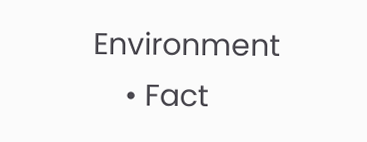Environment
    • Fact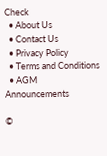Check
  • About Us
  • Contact Us
  • Privacy Policy
  • Terms and Conditions
  • AGM Announcements

©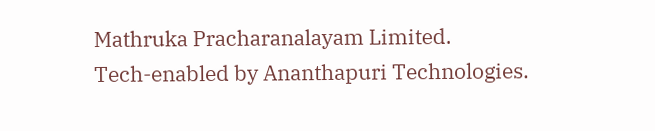Mathruka Pracharanalayam Limited.
Tech-enabled by Ananthapuri Technologies.